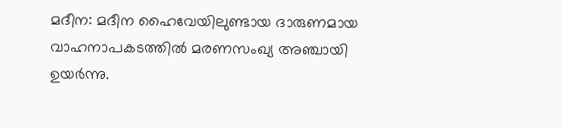മദീന: മദീന ഹൈവേയിലുണ്ടായ ദാരുണമായ വാഹനാപകടത്തിൽ മരണസംഖ്യ അഞ്ചായി ഉയർന്നു.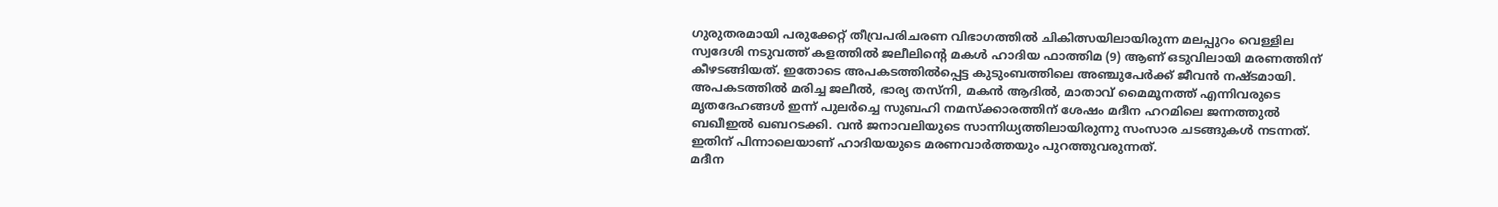ഗുരുതരമായി പരുക്കേറ്റ് തീവ്രപരിചരണ വിഭാഗത്തിൽ ചികിത്സയിലായിരുന്ന മലപ്പുറം വെള്ളില സ്വദേശി നടുവത്ത് കളത്തിൽ ജലീലിൻ്റെ മകൾ ഹാദിയ ഫാത്തിമ (9) ആണ് ഒടുവിലായി മരണത്തിന് കീഴടങ്ങിയത്. ഇതോടെ അപകടത്തിൽപ്പെട്ട കുടുംബത്തിലെ അഞ്ചുപേർക്ക് ജീവൻ നഷ്ടമായി.
അപകടത്തിൽ മരിച്ച ജലീൽ, ഭാര്യ തസ്നി, മകൻ ആദിൽ, മാതാവ് മൈമൂനത്ത് എന്നിവരുടെ മൃതദേഹങ്ങൾ ഇന്ന് പുലർച്ചെ സുബഹി നമസ്ക്കാരത്തിന് ശേഷം മദീന ഹറമിലെ ജന്നത്തുൽ ബഖീഇൽ ഖബറടക്കി. വൻ ജനാവലിയുടെ സാന്നിധ്യത്തിലായിരുന്നു സംസാര ചടങ്ങുകൾ നടന്നത്. ഇതിന് പിന്നാലെയാണ് ഹാദിയയുടെ മരണവാർത്തയും പുറത്തുവരുന്നത്.
മദീന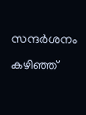സന്ദർശനം കഴിഞ്ഞ്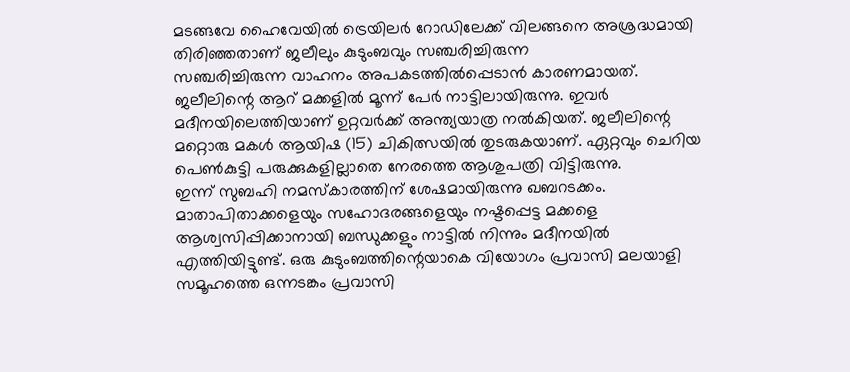മടങ്ങവേ ഹൈവേയിൽ ട്രെയിലർ റോഡിലേക്ക് വിലങ്ങനെ അശ്രദ്ധമായി തിരിഞ്ഞതാണ് ജലീലും കുടുംബവും സഞ്ചരിച്ചിരുന്ന
സഞ്ചരിച്ചിരുന്ന വാഹനം അപകടത്തിൽപ്പെടാൻ കാരണമായത്. ജലീലിന്റെ ആറ് മക്കളിൽ മൂന്ന് പേർ നാട്ടിലായിരുന്നു. ഇവർ മദീനയിലെത്തിയാണ് ഉറ്റവർക്ക് അന്ത്യയാത്ര നൽകിയത്. ജലീലിന്റെ മറ്റൊരു മകൾ ആയിഷ (15) ചികിത്സയിൽ തുടരുകയാണ്. ഏറ്റവും ചെറിയ പെൺകുട്ടി പരുക്കുകളില്ലാതെ നേരത്തെ ആശുപത്രി വിട്ടിരുന്നു.
ഇന്ന് സുബഹി നമസ്കാരത്തിന് ശേഷമായിരുന്നു ഖബറടക്കം. മാതാപിതാക്കളെയും സഹോദരങ്ങളെയും നഷ്ടപ്പെട്ട മക്കളെ ആശ്വസിപ്പിക്കാനായി ബന്ധുക്കളും നാട്ടിൽ നിന്നും മദീനയിൽ എത്തിയിട്ടുണ്ട്. ഒരു കുടുംബത്തിന്റെയാകെ വിയോഗം പ്രവാസി മലയാളി സമൂഹത്തെ ഒന്നടങ്കം പ്രവാസി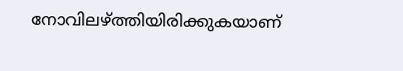നോവിലഴ്ത്തിയിരിക്കുകയാണ്